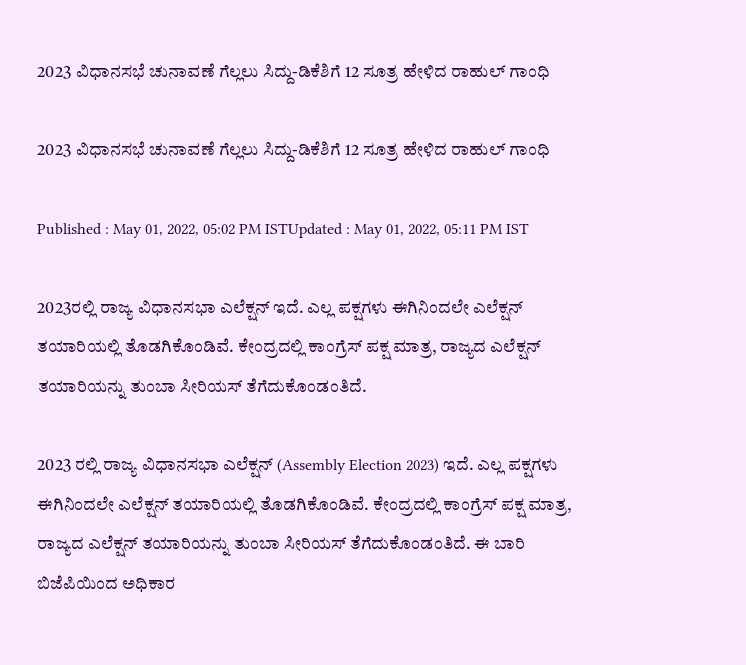2023 ವಿಧಾನಸಭೆ ಚುನಾವಣೆ ಗೆಲ್ಲಲು ಸಿದ್ದು-ಡಿಕೆಶಿಗೆ 12 ಸೂತ್ರ ಹೇಳಿದ ರಾಹುಲ್ ಗಾಂಧಿ

2023 ವಿಧಾನಸಭೆ ಚುನಾವಣೆ ಗೆಲ್ಲಲು ಸಿದ್ದು-ಡಿಕೆಶಿಗೆ 12 ಸೂತ್ರ ಹೇಳಿದ ರಾಹುಲ್ ಗಾಂಧಿ

Published : May 01, 2022, 05:02 PM ISTUpdated : May 01, 2022, 05:11 PM IST

2023ರಲ್ಲಿ ರಾಜ್ಯ ವಿಧಾನಸಭಾ ಎಲೆಕ್ಷನ್ ಇದೆ. ಎಲ್ಲ ಪಕ್ಷಗಳು ಈಗಿನಿಂದಲೇ ಎಲೆಕ್ಷನ್ ತಯಾರಿಯಲ್ಲಿ ತೊಡಗಿಕೊಂಡಿವೆ. ಕೇಂದ್ರದಲ್ಲಿ ಕಾಂಗ್ರೆಸ್ ಪಕ್ಷ ಮಾತ್ರ, ರಾಜ್ಯದ ಎಲೆಕ್ಷನ್ ತಯಾರಿಯನ್ನು ತುಂಬಾ ಸೀರಿಯಸ್ ತೆಗೆದುಕೊಂಡಂತಿದೆ.

2023 ರಲ್ಲಿ ರಾಜ್ಯ ವಿಧಾನಸಭಾ ಎಲೆಕ್ಷನ್ (Assembly Election 2023) ಇದೆ. ಎಲ್ಲ ಪಕ್ಷಗಳು ಈಗಿನಿಂದಲೇ ಎಲೆಕ್ಷನ್ ತಯಾರಿಯಲ್ಲಿ ತೊಡಗಿಕೊಂಡಿವೆ. ಕೇಂದ್ರದಲ್ಲಿ ಕಾಂಗ್ರೆಸ್ ಪಕ್ಷ ಮಾತ್ರ, ರಾಜ್ಯದ ಎಲೆಕ್ಷನ್ ತಯಾರಿಯನ್ನು ತುಂಬಾ ಸೀರಿಯಸ್ ತೆಗೆದುಕೊಂಡಂತಿದೆ. ಈ ಬಾರಿ ಬಿಜೆಪಿಯಿಂದ ಅಧಿಕಾರ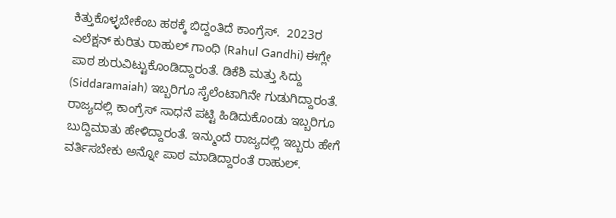ಕಿತ್ತುಕೊಳ್ಳಬೇಕೆಂಬ ಹಠಕ್ಕೆ ಬಿದ್ದಂತಿದೆ ಕಾಂಗ್ರೆಸ್.  2023ರ ಎಲೆಕ್ಷನ್ ಕುರಿತು ರಾಹುಲ್ ಗಾಂಧಿ (Rahul Gandhi) ಈಗ್ಲೇ ಪಾಠ ಶುರುವಿಟ್ಟುಕೊಂಡಿದ್ದಾರಂತೆ. ಡಿಕೆಶಿ ಮತ್ತು ಸಿದ್ದು (Siddaramaiah) ಇಬ್ಬರಿಗೂ ಸೈಲೆಂಟಾಗಿನೇ ಗುಡುಗಿದ್ದಾರಂತೆ. ರಾಜ್ಯದಲ್ಲಿ ಕಾಂಗ್ರೆಸ್ ಸಾಧನೆ ಪಟ್ಟಿ ಹಿಡಿದುಕೊಂಡು ಇಬ್ಬರಿಗೂ ಬುದ್ದಿಮಾತು ಹೇಳಿದ್ದಾರಂತೆ. ಇನ್ಮುಂದೆ ರಾಜ್ಯದಲ್ಲಿ ಇಬ್ಬರು ಹೇಗೆ ವರ್ತಿಸಬೇಕು ಅನ್ನೋ ಪಾಠ ಮಾಡಿದ್ದಾರಂತೆ ರಾಹುಲ್.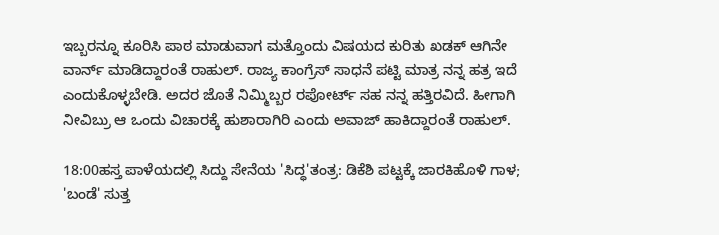ಇಬ್ಬರನ್ನೂ ಕೂರಿಸಿ ಪಾಠ ಮಾಡುವಾಗ ಮತ್ತೊಂದು ವಿಷಯದ ಕುರಿತು ಖಡಕ್ ಆಗಿನೇ ವಾರ್ನ್ ಮಾಡಿದ್ದಾರಂತೆ ರಾಹುಲ್. ರಾಜ್ಯ ಕಾಂಗ್ರೆಸ್ ಸಾಧನೆ ಪಟ್ಟಿ ಮಾತ್ರ ನನ್ನ ಹತ್ರ ಇದೆ ಎಂದುಕೊಳ್ಳಬೇಡಿ. ಅದರ ಜೊತೆ ನಿಮ್ಮಿಬ್ಬರ ರಪೋರ್ಟ್ ಸಹ ನನ್ನ ಹತ್ತಿರವಿದೆ. ಹೀಗಾಗಿ ನೀವಿಬ್ರು ಆ ಒಂದು ವಿಚಾರಕ್ಕೆ ಹುಶಾರಾಗಿರಿ ಎಂದು ಅವಾಜ್ ಹಾಕಿದ್ದಾರಂತೆ ರಾಹುಲ್.

18:00ಹಸ್ತ ಪಾಳೆಯದಲ್ಲಿ ಸಿದ್ದು ಸೇನೆಯ 'ಸಿದ್ಧ'ತಂತ್ರ: ಡಿಕೆಶಿ ಪಟ್ಟಕ್ಕೆ ಜಾರಕಿಹೊಳಿ ಗಾಳ; 'ಬಂಡೆ' ಸುತ್ತ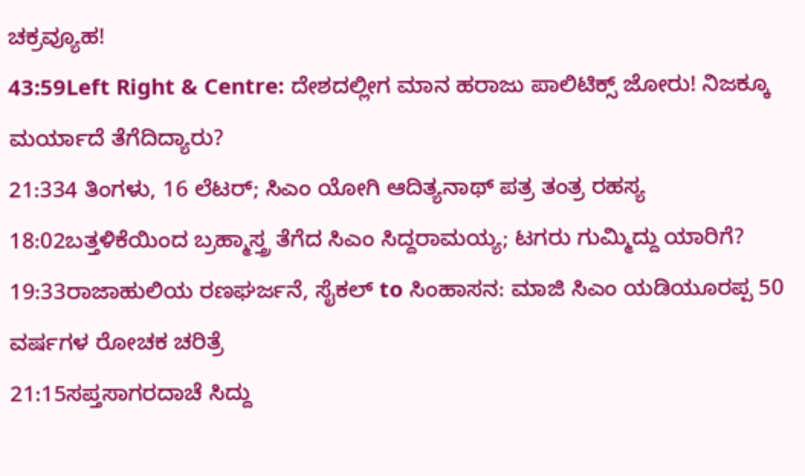ಚಕ್ರವ್ಯೂಹ!
43:59Left Right & Centre: ದೇಶದಲ್ಲೀಗ ಮಾನ ಹರಾಜು ಪಾಲಿಟಿಕ್ಸ್ ಜೋರು! ನಿಜಕ್ಕೂ ಮರ್ಯಾದೆ ತೆಗೆದಿದ್ಯಾರು?
21:334 ತಿಂಗಳು, 16 ಲೆಟರ್; ಸಿಎಂ ಯೋಗಿ ಆದಿತ್ಯನಾಥ್ ಪತ್ರ ತಂತ್ರ ರಹಸ್ಯ
18:02ಬತ್ತಳಿಕೆಯಿಂದ ಬ್ರಹ್ಮಾಸ್ತ್ರ ತೆಗೆದ ಸಿಎಂ ಸಿದ್ದರಾಮಯ್ಯ; ಟಗರು ಗುಮ್ಮಿದ್ದು ಯಾರಿಗೆ?
19:33ರಾಜಾಹುಲಿಯ ರಣಘರ್ಜನೆ, ಸೈಕಲ್ to ಸಿಂಹಾಸನ: ಮಾಜಿ ಸಿಎಂ ಯಡಿಯೂರಪ್ಪ 50 ವರ್ಷಗಳ ರೋಚಕ ಚರಿತ್ರೆ
21:15ಸಪ್ತಸಾಗರದಾಚೆ ಸಿದ್ದು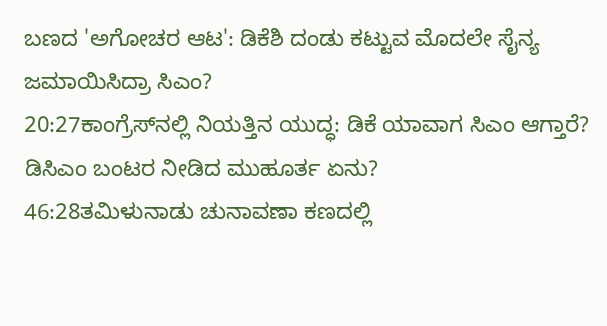ಬಣದ 'ಅಗೋಚರ ಆಟ': ಡಿಕೆಶಿ ದಂಡು ಕಟ್ಟುವ ಮೊದಲೇ ಸೈನ್ಯ ಜಮಾಯಿಸಿದ್ರಾ ಸಿಎಂ?
20:27ಕಾಂಗ್ರೆಸ್‌ನಲ್ಲಿ ನಿಯತ್ತಿನ ಯುದ್ಧ: ಡಿಕೆ ಯಾವಾಗ ಸಿಎಂ ಆಗ್ತಾರೆ? ಡಿಸಿಎಂ ಬಂಟರ ನೀಡಿದ ಮುಹೂರ್ತ ಏನು?
46:28ತಮಿಳುನಾಡು ಚುನಾವಣಾ ಕಣದಲ್ಲಿ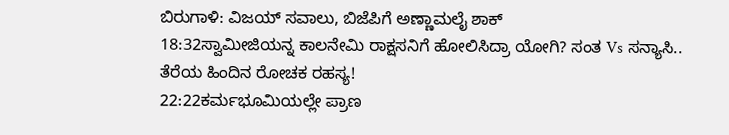ಬಿರುಗಾಳಿ: ವಿಜಯ್ ಸವಾಲು, ಬಿಜೆಪಿಗೆ ಅಣ್ಣಾಮಲೈ ಶಾಕ್
18:32ಸ್ವಾಮೀಜಿಯನ್ನ ಕಾಲನೇಮಿ ರಾಕ್ಷಸನಿಗೆ ಹೋಲಿಸಿದ್ರಾ ಯೋಗಿ? ಸಂತ Vs ಸನ್ಯಾಸಿ.. ತೆರೆಯ ಹಿಂದಿನ ರೋಚಕ ರಹಸ್ಯ!
22:22ಕರ್ಮಭೂಮಿಯಲ್ಲೇ ಪ್ರಾಣ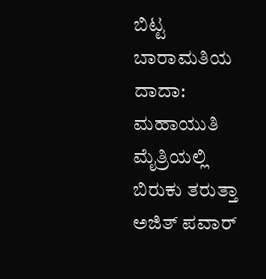ಬಿಟ್ಟ ಬಾರಾಮತಿಯ ದಾದಾ: ಮಹಾಯುತಿ ಮೈತ್ರಿಯಲ್ಲಿ ಬಿರುಕು ತರುತ್ತಾ ಅಜಿತ್ ಪವಾರ್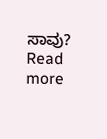ಸಾವು?
Read more